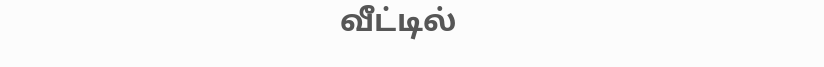வீட்டில்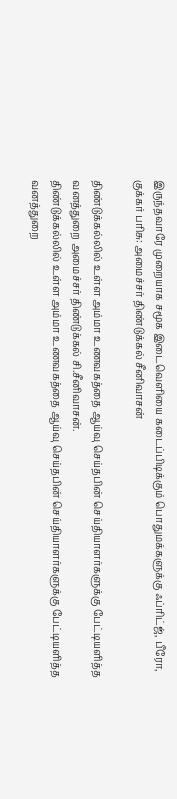இருந்தவாரே முறையாக சமூக இடைவெளியை கடைப்பிடிக்கும் பொதுமக்களுக்கு ஃப்ரிட்ஜ், பீரோ, குக்கர் பரிசு: அமைச்சர் திண்டுக்கல் சீனிவாசன்

திண்டுக்கல்லில் உள்ள அம்மா உணவகத்தை ஆய்வு செய்தபின் செய்தியாளர்களுக்கு பேட்டியளித்த வனத்துறை அமைச்சர் திண்டுக்கல் சி.சீனிவாசன்.
திண்டுக்கல்லில் உள்ள அம்மா உணவகத்தை ஆய்வு செய்தபின் செய்தியாளர்களுக்கு பேட்டியளித்த வனத்துறை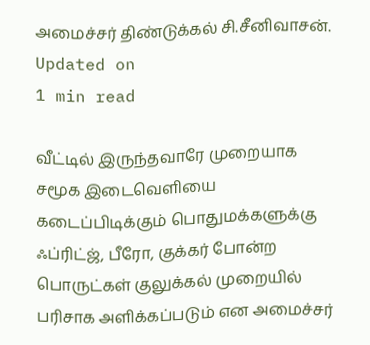அமைச்சர் திண்டுக்கல் சி.சீனிவாசன்.
Updated on
1 min read

வீட்டில் இருந்தவாரே முறையாக சமூக இடைவெளியை கடைப்பிடிக்கும் பொதுமக்களுக்கு ஃப்ரிட்ஜ், பீரோ, குக்கர் போன்ற பொருட்கள் குலுக்கல் முறையில் பரிசாக அளிக்கப்படும் என அமைச்சர்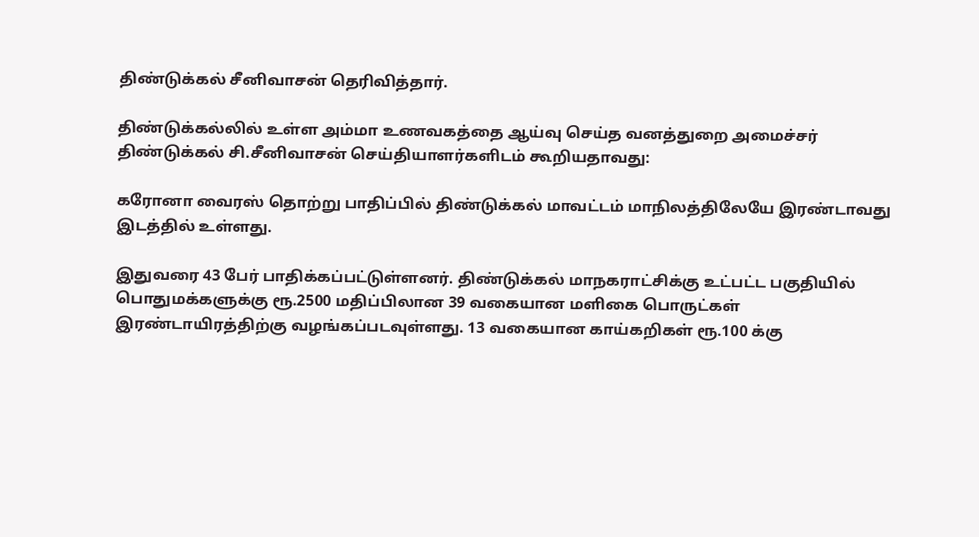திண்டுக்கல் சீனிவாசன் தெரிவித்தார்.

திண்டுக்கல்லில் உள்ள அம்மா உணவகத்தை ஆய்வு செய்த வனத்துறை அமைச்சர் திண்டுக்கல் சி.சீனிவாசன் செய்தியாளர்களிடம் கூறியதாவது:

கரோனா வைரஸ் தொற்று பாதிப்பில் திண்டுக்கல் மாவட்டம் மாநிலத்திலேயே இரண்டாவது இடத்தில் உள்ளது.

இதுவரை 43 பேர் பாதிக்கப்பட்டுள்ளனர். திண்டுக்கல் மாநகராட்சிக்கு உட்பட்ட பகுதியில் பொதுமக்களுக்கு ரூ.2500 மதிப்பிலான 39 வகையான மளிகை பொருட்கள் இரண்டாயிரத்திற்கு வழங்கப்படவுள்ளது. 13 வகையான காய்கறிகள் ரூ.100 க்கு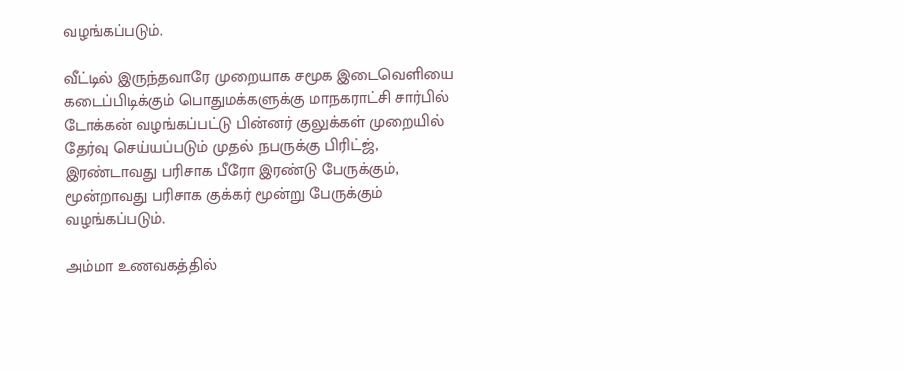வழங்கப்படும்.

வீட்டில் இருந்தவாரே முறையாக சமூக இடைவெளியை கடைப்பிடிக்கும் பொதுமக்களுக்கு மாநகராட்சி சார்பில் டோக்கன் வழங்கப்பட்டு பின்னர் குலுக்கள் முறையில் தேர்வு செய்யப்படும் முதல் நபருக்கு பிரிட்ஜ், இரண்டாவது பரிசாக பீரோ இரண்டு பேருக்கும், மூன்றாவது பரிசாக குக்கர் மூன்று பேருக்கும் வழங்கப்படும்.

அம்மா உணவகத்தில்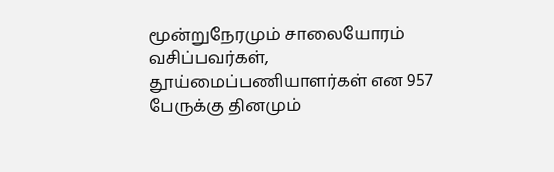மூன்றுநேரமும் சாலையோரம் வசிப்பவர்கள், தூய்மைப்பணியாளர்கள் என 957 பேருக்கு தினமும்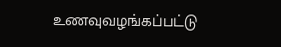உணவுவழங்கப்பட்டு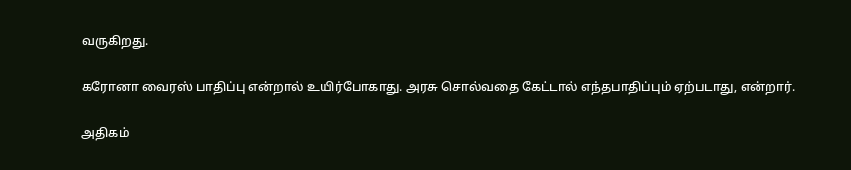வருகிறது.

கரோனா வைரஸ் பாதிப்பு என்றால் உயிர்போகாது. அரசு சொல்வதை கேட்டால் எந்தபாதிப்பும் ஏற்படாது, என்றார்.

அதிகம்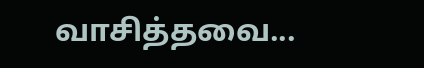வாசித்தவை...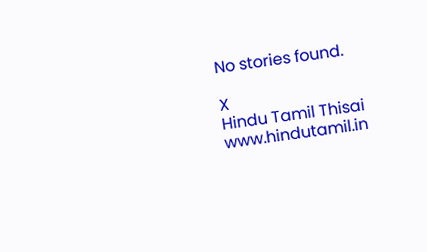No stories found.

X
Hindu Tamil Thisai
www.hindutamil.in